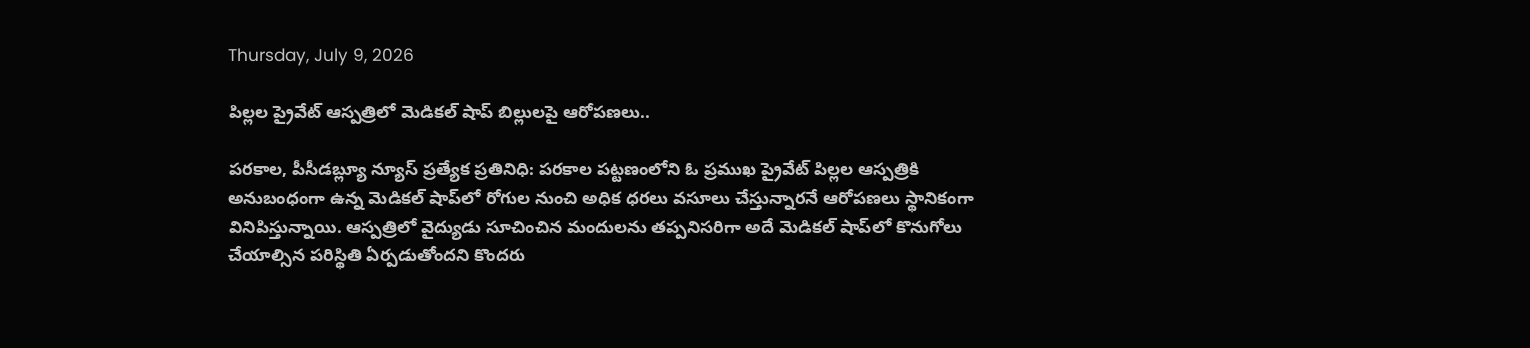Thursday, July 9, 2026

పిల్లల ప్రైవేట్ ఆస్పత్రిలో మెడికల్ షాప్ బిల్లులపై ఆరోపణలు..

పరకాల, పీసీడబ్ల్యూ న్యూస్ ప్రత్యేక ప్రతినిధి: పరకాల పట్టణంలోని ఓ ప్రముఖ ప్రైవేట్ పిల్లల ఆస్పత్రికి అనుబంధంగా ఉన్న మెడికల్ షాప్‌లో రోగుల నుంచి అధిక ధరలు వసూలు చేస్తున్నారనే ఆరోపణలు స్థానికంగా వినిపిస్తున్నాయి. ఆస్పత్రిలో వైద్యుడు సూచించిన మందులను తప్పనిసరిగా అదే మెడికల్ షాప్‌లో కొనుగోలు చేయాల్సిన పరిస్థితి ఏర్పడుతోందని కొందరు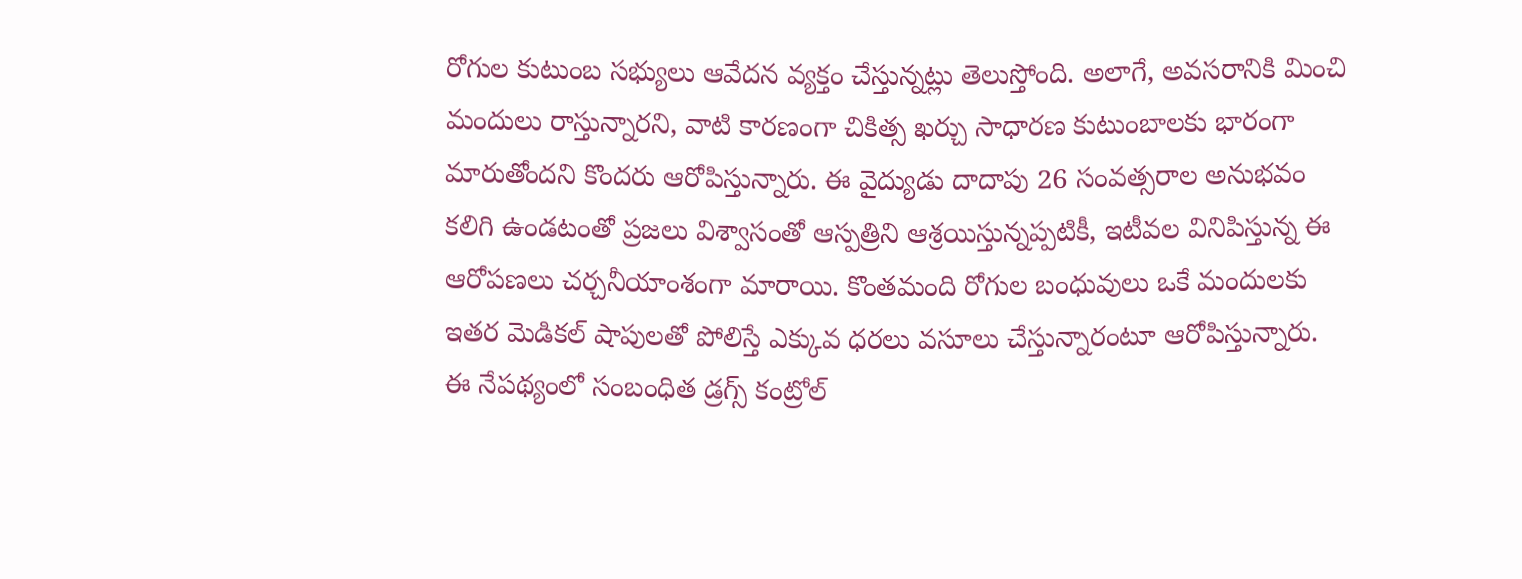రోగుల కుటుంబ సభ్యులు ఆవేదన వ్యక్తం చేస్తున్నట్లు తెలుస్తోంది. అలాగే, అవసరానికి మించి మందులు రాస్తున్నారని, వాటి కారణంగా చికిత్స ఖర్చు సాధారణ కుటుంబాలకు భారంగా మారుతోందని కొందరు ఆరోపిస్తున్నారు. ఈ వైద్యుడు దాదాపు 26 సంవత్సరాల అనుభవం కలిగి ఉండటంతో ప్రజలు విశ్వాసంతో ఆస్పత్రిని ఆశ్రయిస్తున్నప్పటికీ, ఇటీవల వినిపిస్తున్న ఈ ఆరోపణలు చర్చనీయాంశంగా మారాయి. కొంతమంది రోగుల బంధువులు ఒకే మందులకు ఇతర మెడికల్ షాపులతో పోలిస్తే ఎక్కువ ధరలు వసూలు చేస్తున్నారంటూ ఆరోపిస్తున్నారు. ఈ నేపథ్యంలో సంబంధిత డ్రగ్స్ కంట్రోల్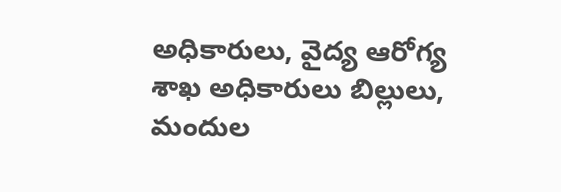అధికారులు, వైద్య ఆరోగ్య శాఖ అధికారులు బిల్లులు, మందుల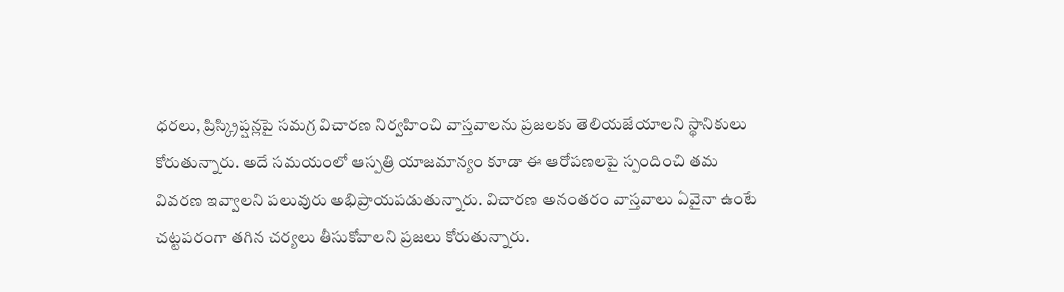ధరలు, ప్రిస్క్రిప్షన్లపై సమగ్ర విచారణ నిర్వహించి వాస్తవాలను ప్రజలకు తెలియజేయాలని స్థానికులు కోరుతున్నారు. అదే సమయంలో ఆస్పత్రి యాజమాన్యం కూడా ఈ ఆరోపణలపై స్పందించి తమ వివరణ ఇవ్వాలని పలువురు అభిప్రాయపడుతున్నారు. విచారణ అనంతరం వాస్తవాలు ఏవైనా ఉంటే చట్టపరంగా తగిన చర్యలు తీసుకోవాలని ప్రజలు కోరుతున్నారు.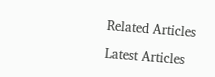Related Articles

Latest Articles